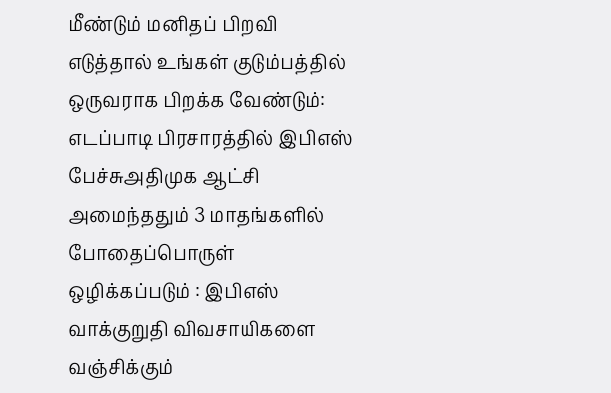மீண்டும் மனிதப் பிறவி எடுத்தால் உங்கள் குடும்பத்தில் ஒருவராக பிறக்க வேண்டும்: எடப்பாடி பிரசாரத்தில் இபிஎஸ் பேச்சுஅதிமுக ஆட்சி அமைந்ததும் 3 மாதங்களில் போதைப்பொருள் ஒழிக்கப்படும் : இபிஎஸ் வாக்குறுதி விவசாயிகளை வஞ்சிக்கும்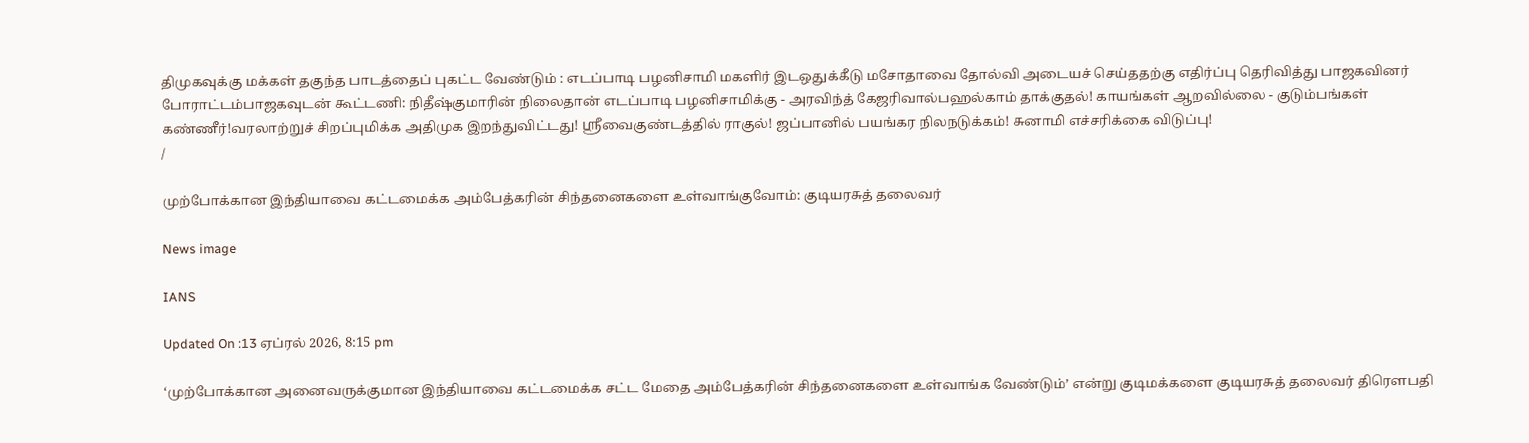திமுகவுக்கு மக்கள் தகுந்த பாடத்தைப் புகட்ட வேண்டும் : எடப்பாடி பழனிசாமி மகளிர் இடஒதுக்கீடு மசோதாவை தோல்வி அடையச் செய்ததற்கு எதிர்ப்பு தெரிவித்து பாஜகவினர் போராட்டம்பாஜகவுடன் கூட்டணி: நிதீஷ்குமாரின் நிலைதான் எடப்பாடி பழனிசாமிக்கு - அரவிந்த் கேஜரிவால்பஹல்காம் தாக்குதல்! காயங்கள் ஆறவில்லை - குடும்பங்கள் கண்ணீர்!வரலாற்றுச் சிறப்புமிக்க அதிமுக இறந்துவிட்டது! ஸ்ரீவைகுண்டத்தில் ராகுல்! ஜப்பானில் பயங்கர நிலநடுக்கம்! சுனாமி எச்சரிக்கை விடுப்பு!
/

முற்போக்கான இந்தியாவை கட்டமைக்க அம்பேத்கரின் சிந்தனைகளை உள்வாங்குவோம்: குடியரசுத் தலைவர்

News image

IANS

Updated On :13 ஏப்ரல் 2026, 8:15 pm

‘முற்போக்கான அனைவருக்குமான இந்தியாவை கட்டமைக்க சட்ட மேதை அம்பேத்கரின் சிந்தனைகளை உள்வாங்க வேண்டும்’ என்று குடிமக்களை குடியரசுத் தலைவர் திரெளபதி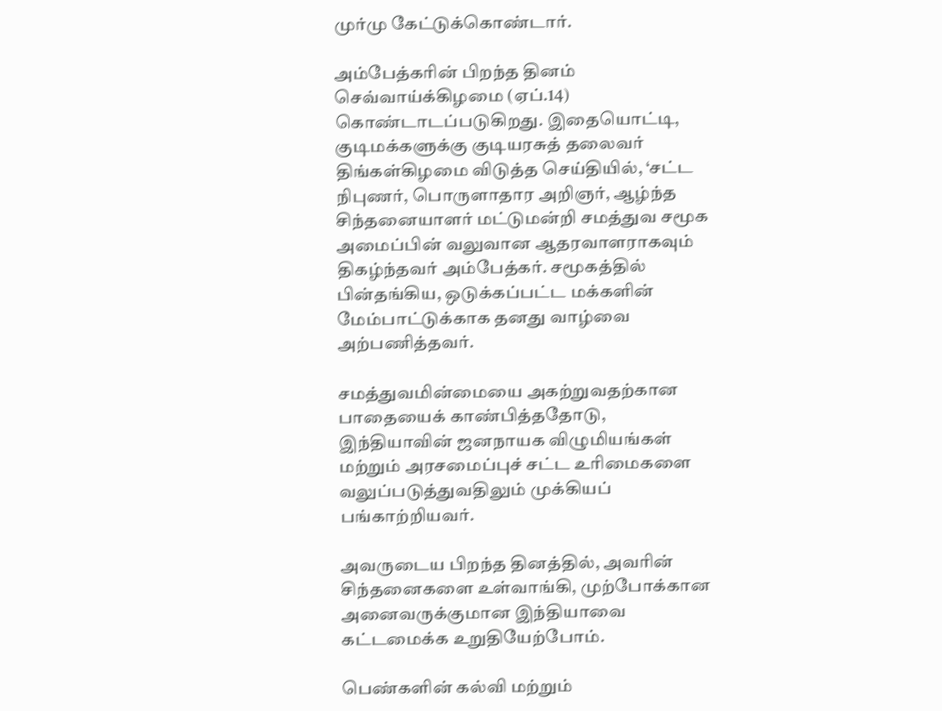முர்மு கேட்டுக்கொண்டார்.

அம்பேத்கரின் பிறந்த தினம் செவ்வாய்க்கிழமை (ஏப்.14) கொண்டாடப்படுகிறது. இதையொட்டி, குடிமக்களுக்கு குடியரசுத் தலைவர் திங்கள்கிழமை விடுத்த செய்தியில், ‘சட்ட நிபுணர், பொருளாதார அறிஞர், ஆழ்ந்த சிந்தனையாளர் மட்டுமன்றி சமத்துவ சமூக அமைப்பின் வலுவான ஆதரவாளராகவும் திகழ்ந்தவர் அம்பேத்கர். சமூகத்தில் பின்தங்கிய, ஒடுக்கப்பட்ட மக்களின் மேம்பாட்டுக்காக தனது வாழ்வை அற்பணித்தவர்.

சமத்துவமின்மையை அகற்றுவதற்கான பாதையைக் காண்பித்ததோடு, இந்தியாவின் ஜனநாயக விழுமியங்கள் மற்றும் அரசமைப்புச் சட்ட உரிமைகளை வலுப்படுத்துவதிலும் முக்கியப் பங்காற்றியவர்.

அவருடைய பிறந்த தினத்தில், அவரின் சிந்தனைகளை உள்வாங்கி, முற்போக்கான அனைவருக்குமான இந்தியாவை கட்டமைக்க உறுதியேற்போம்.

பெண்களின் கல்வி மற்றும்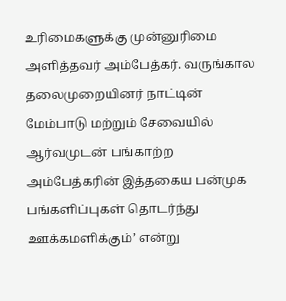உரிமைகளுக்கு முன்னுரிமை அளித்தவர் அம்பேத்கர். வருங்கால தலைமுறையினர் நாட்டின் மேம்பாடு மற்றும் சேவையில் ஆர்வமுடன் பங்காற்ற அம்பேத்கரின் இத்தகைய பன்முக பங்களிப்புகள் தொடர்ந்து ஊக்கமளிக்கும்’ என்று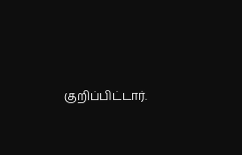குறிப்பிட்டார்.